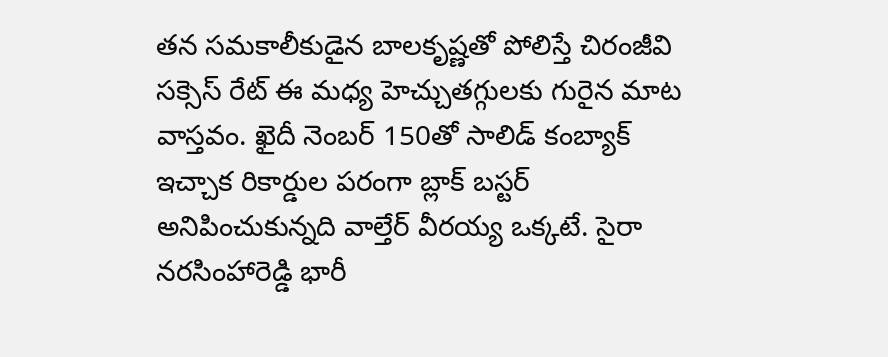తన సమకాలీకుడైన బాలకృష్ణతో పోలిస్తే చిరంజీవి సక్సెస్ రేట్ ఈ మధ్య హెచ్చుతగ్గులకు గురైన మాట వాస్తవం. ఖైదీ నెంబర్ 150తో సాలిడ్ కంబ్యాక్ ఇచ్చాక రికార్డుల పరంగా బ్లాక్ బస్టర్ అనిపించుకున్నది వాల్తేర్ వీరయ్య ఒక్కటే. సైరా నరసింహారెడ్డి భారీ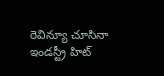రెవిన్యూ చూసినా ఇండస్ట్రీ హిట్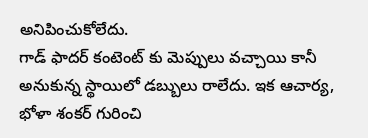అనిపించుకోలేదు.
గాడ్ ఫాదర్ కంటెంట్ కు మెప్పులు వచ్చాయి కానీ అనుకున్న స్థాయిలో డబ్బులు రాలేదు. ఇక ఆచార్య, భోళా శంకర్ గురించి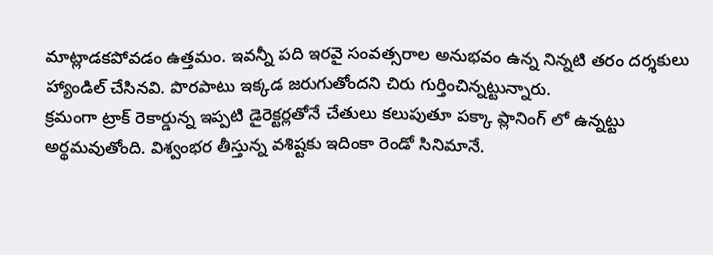మాట్లాడకపోవడం ఉత్తమం. ఇవన్నీ పది ఇరవై సంవత్సరాల అనుభవం ఉన్న నిన్నటి తరం దర్శకులు హ్యాండిల్ చేసినవి. పొరపాటు ఇక్కడ జరుగుతోందని చిరు గుర్తించిన్నట్టున్నారు.
క్రమంగా ట్రాక్ రెకార్డున్న ఇప్పటి డైరెక్టర్లతోనే చేతులు కలుపుతూ పక్కా ప్లానింగ్ లో ఉన్నట్టు అర్థమవుతోంది. విశ్వంభర తీస్తున్న వశిష్టకు ఇదింకా రెండో సినిమానే.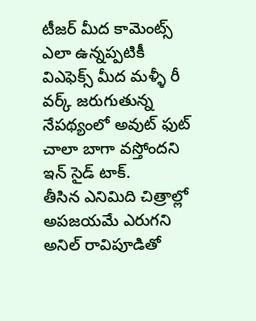టీజర్ మీద కామెంట్స్ ఎలా ఉన్నప్పటికీ విఎఫెక్స్ మీద మళ్ళీ రీ వర్క్ జరుగుతున్న నేపథ్యంలో అవుట్ ఫుట్ చాలా బాగా వస్తోందని ఇన్ సైడ్ టాక్.
తీసిన ఎనిమిది చిత్రాల్లో అపజయమే ఎరుగని అనిల్ రావిపూడితో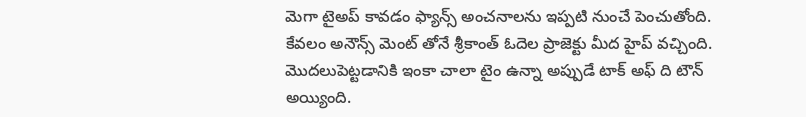మెగా టైఅప్ కావడం ఫ్యాన్స్ అంచనాలను ఇప్పటి నుంచే పెంచుతోంది. కేవలం అనౌన్స్ మెంట్ తోనే శ్రీకాంత్ ఓదెల ప్రాజెక్టు మీద హైప్ వచ్చింది. మొదలుపెట్టడానికి ఇంకా చాలా టైం ఉన్నా అప్పుడే టాక్ అఫ్ ది టౌన్ అయ్యింది.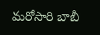మరోసారి బాబీ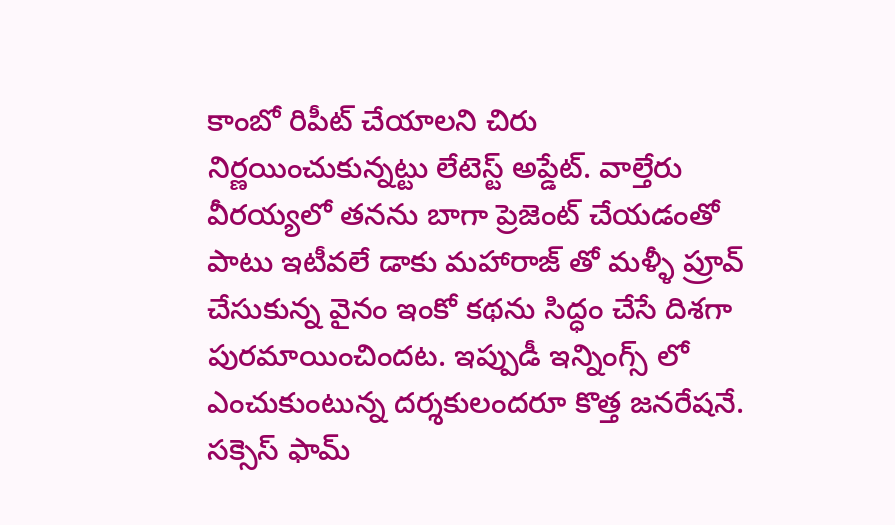కాంబో రిపీట్ చేయాలని చిరు నిర్ణయించుకున్నట్టు లేటెస్ట్ అప్డేట్. వాల్తేరు వీరయ్యలో తనను బాగా ప్రెజెంట్ చేయడంతో పాటు ఇటీవలే డాకు మహారాజ్ తో మళ్ళీ ప్రూవ్ చేసుకున్న వైనం ఇంకో కథను సిద్ధం చేసే దిశగా పురమాయించిందట. ఇప్పుడీ ఇన్నింగ్స్ లో ఎంచుకుంటున్న దర్శకులందరూ కొత్త జనరేషనే.
సక్సెస్ ఫామ్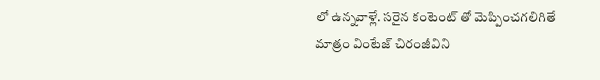లో ఉన్నవాళ్లే. సరైన కంటెంట్ తో మెప్పించగలిగితే మాత్రం వింటేజ్ చిరంజీవిని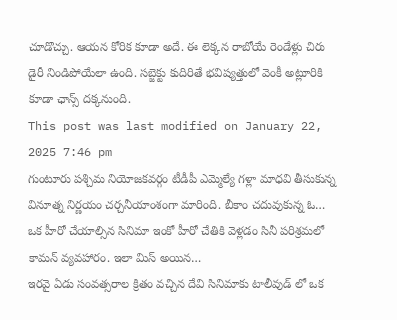చూడొచ్చు. ఆయన కోరిక కూడా అదే. ఈ లెక్కన రాబోయే రెండేళ్లు చిరు డైరీ నిండిపోయేలా ఉంది. సబ్జెక్టు కుదిరితే భవిష్యత్తులో వెంకీ అట్లూరికి కూడా ఛాన్స్ దక్కనుంది.
This post was last modified on January 22, 2025 7:46 pm
గుంటూరు పశ్చిమ నియోజకవర్గం టీడీపీ ఎమ్మెల్యే గళ్లా మాధవి తీసుకున్న వినూత్న నిర్ణయం చర్చనీయాంశంగా మారింది. బీకాం చదువుకున్న ఓ…
ఒక హీరో చేయాల్సిన సినిమా ఇంకో హీరో చేతికి వెళ్లడం సినీ పరిశ్రమలో కామన్ వ్యవహారం. ఇలా మిస్ అయిన…
ఇరవై ఏడు సంవత్సరాల క్రితం వచ్చిన దేవి సినిమాకు టాలీవుడ్ లో ఒక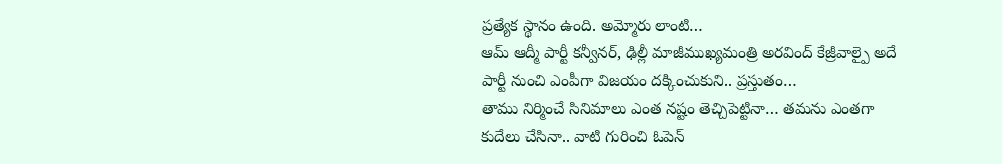ప్రత్యేక స్థానం ఉంది. అమ్మోరు లాంటి…
ఆమ్ ఆద్మీ పార్టీ కన్వీనర్, ఢిల్లీ మాజీముఖ్యమంత్రి అరవింద్ కేజ్రీవాల్పై అదే పార్టీ నుంచి ఎంపీగా విజయం దక్కించుకుని.. ప్రస్తుతం…
తాము నిర్మించే సినిమాలు ఎంత నష్టం తెచ్చిపెట్టినా… తమను ఎంతగా కుదేలు చేసినా.. వాటి గురించి ఓపెన్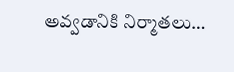అవ్వడానికి నిర్మాతలు…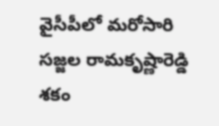వైసీపీలో మరోసారి సజ్జల రామకృష్ణారెడ్డి శకం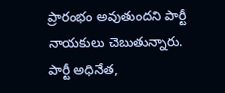ప్రారంభం అవుతుందని పార్టీ నాయకులు చెబుతున్నారు. పార్టీ అధినేత,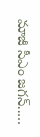మాజీ సీఎం జగన్..…